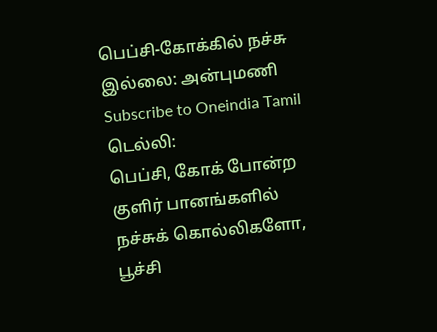பெப்சி-கோக்கில் நச்சு இல்லை: அன்புமணி
Subscribe to Oneindia Tamil
டெல்லி:
பெப்சி, கோக் போன்ற குளிர் பானங்களில் நச்சுக் கொல்லிகளோ, பூச்சி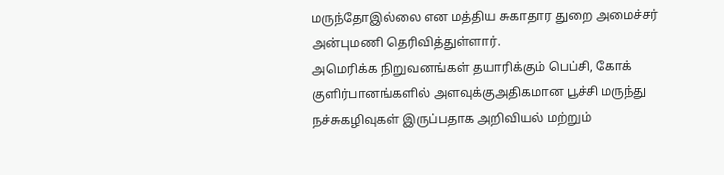மருந்தோஇல்லை என மத்திய சுகாதார துறை அமைச்சர் அன்புமணி தெரிவித்துள்ளார்.
அமெரிக்க நிறுவனங்கள் தயாரிக்கும் பெப்சி, கோக் குளிர்பானங்களில் அளவுக்குஅதிகமான பூச்சி மருந்து நச்சுகழிவுகள் இருப்பதாக அறிவியல் மற்றும்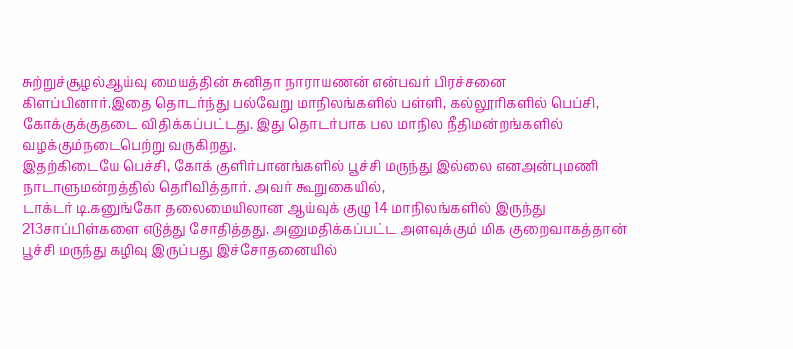சுற்றுச்சூழல்ஆய்வு மையத்தின் சுனிதா நாராயணன் என்பவர் பிரச்சனை கிளப்பினார்.இதை தொடர்ந்து பல்வேறு மாநிலங்களில் பள்ளி, கல்லூரிகளில் பெப்சி, கோக்குக்குதடை விதிக்கப்பட்டது. இது தொடர்பாக பல மாநில நீதிமன்றங்களில் வழக்கும்நடைபெற்று வருகிறது.
இதற்கிடையே பெச்சி, கோக் குளிர்பானங்களில் பூச்சி மருந்து இல்லை எனஅன்புமணி நாடாளுமன்றத்தில் தெரிவித்தார். அவர் கூறுகையில்,
டாக்டர் டி.கனுங்கோ தலைமையிலான ஆய்வுக் குழு 14 மாநிலங்களில் இருந்து 213சாப்பிள்களை எடுத்து சோதித்தது. அனுமதிக்கப்பட்ட அளவுக்கும் மிக குறைவாகத்தான் பூச்சி மருந்து கழிவு இருப்பது இச்சோதனையில்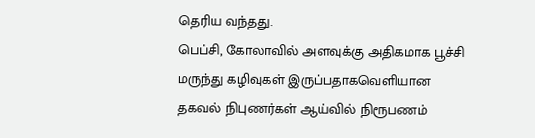தெரிய வந்தது.
பெப்சி, கோலாவில் அளவுக்கு அதிகமாக பூச்சி மருந்து கழிவுகள் இருப்பதாகவெளியான தகவல் நிபுணர்கள் ஆய்வில் நிரூபணம்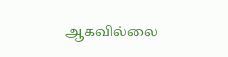ஆகவில்லை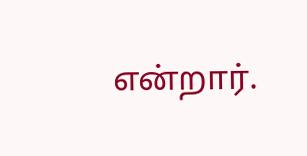என்றார்.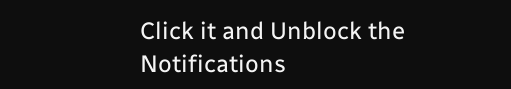Click it and Unblock the Notifications